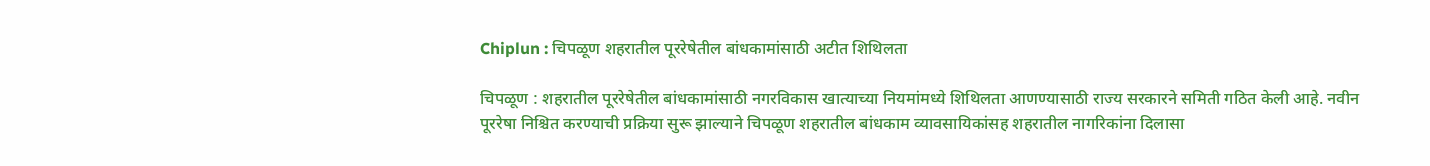Chiplun : चिपळूण शहरातील पूररेषेतील बांधकामांसाठी अटीत शिथिलता

चिपळूण : शहरातील पूररेषेतील बांधकामांसाठी नगरविकास खात्याच्या नियमांमध्ये शिथिलता आणण्यासाठी राज्य सरकारने समिती गठित केली आहे. नवीन पूररेषा निश्चित करण्याची प्रक्रिया सुरू झाल्याने चिपळूण शहरातील बांधकाम व्यावसायिकांसह शहरातील नागरिकांना दिलासा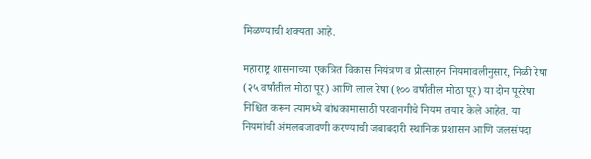मिळण्याची शक्यता आहे.

महाराष्ट्र शासनाच्या एकत्रित विकास नियंत्रण व प्रोत्साहन नियमावलीनुसार, निळी रेषा (२५ वर्षांतील मोठा पूर) आणि लाल रेषा (१०० वर्षांतील मोठा पूर) या दोन पूररेषा निश्चित करून त्यामध्ये बांधकामासाठी परवानगीचे नियम तयार केले आहेत. या नियमांची अंमलबजावणी करण्याची जबाबदारी स्थानिक प्रशासन आणि जलसंपदा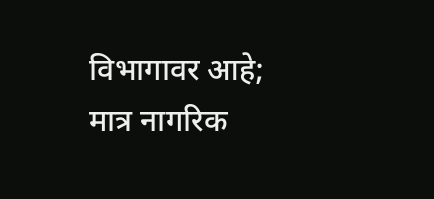विभागावर आहे; मात्र नागरिक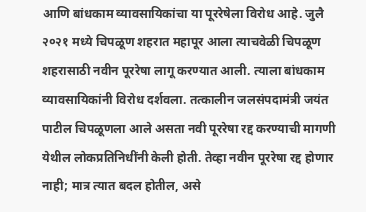आणि बांधकाम व्यावसायिकांचा या पूररेषेला विरोध आहे. जुलै २०२१ मध्ये चिपळूण शहरात महापूर आला त्याचवेळी चिपळूण शहरासाठी नवीन पूररेषा लागू करण्यात आली. त्याला बांधकाम व्यावसायिकांनी विरोध दर्शवला. तत्कालीन जलसंपदामंत्री जयंत पाटील चिपळूणला आले असता नवी पूररेषा रद्द करण्याची मागणी येथील लोकप्रतिनिधींनी केली होती. तेव्हा नवीन पूररेषा रद्द होणार नाही; मात्र त्यात बदल होतील, असे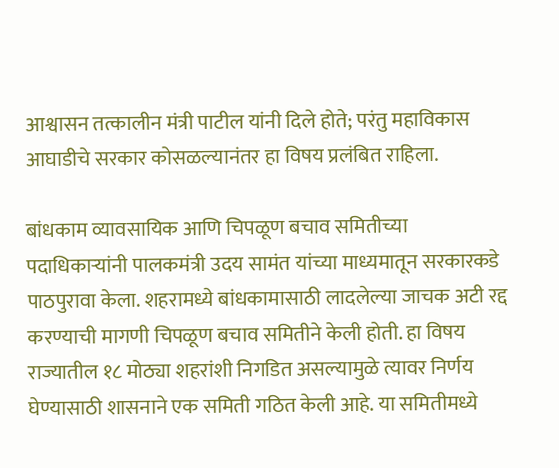आश्वासन तत्कालीन मंत्री पाटील यांनी दिले होते; परंतु महाविकास आघाडीचे सरकार कोसळल्यानंतर हा विषय प्रलंबित राहिला.

बांधकाम व्यावसायिक आणि चिपळूण बचाव समितीच्या पदाधिकाऱ्यांनी पालकमंत्री उदय सामंत यांच्या माध्यमातून सरकारकडे पाठपुरावा केला. शहरामध्ये बांधकामासाठी लादलेल्या जाचक अटी रद्द करण्याची मागणी चिपळूण बचाव समितीने केली होती. हा विषय राज्यातील १८ मोठ्या शहरांशी निगडित असल्यामुळे त्यावर निर्णय घेण्यासाठी शासनाने एक समिती गठित केली आहे. या समितीमध्ये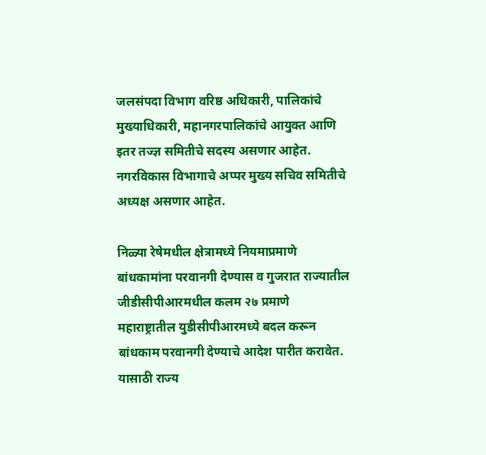जलसंपदा विभाग वरिष्ठ अधिकारी, पालिकांचे मुख्याधिकारी, महानगरपालिकांचे आयुक्त आणि इतर तज्ज्ञ समितीचे सदस्य असणार आहेत. नगरविकास विभागाचे अप्पर मुख्य सचिव समितीचे अध्यक्ष असणार आहेत.

निळ्या रेषेमधील क्षेत्रामध्ये नियमाप्रमाणे बांधकामांना परवानगी देण्यास व गुजरात राज्यातील जीडीसीपीआरमधील कलम २७ प्रमाणे महाराष्ट्रातील युडीसीपीआरमध्ये बदल करून बांधकाम परवानगी देण्याचे आदेश पारीत करावेत. यासाठी राज्य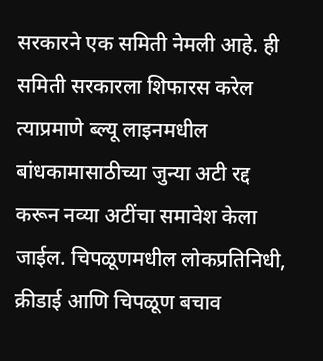सरकारने एक समिती नेमली आहे. ही समिती सरकारला शिफारस करेल त्याप्रमाणे ब्ल्यू लाइनमधील बांधकामासाठीच्या जुन्या अटी रद्द करून नव्या अटींचा समावेश केला जाईल. चिपळूणमधील लोकप्रतिनिधी, क्रीडाई आणि चिपळूण बचाव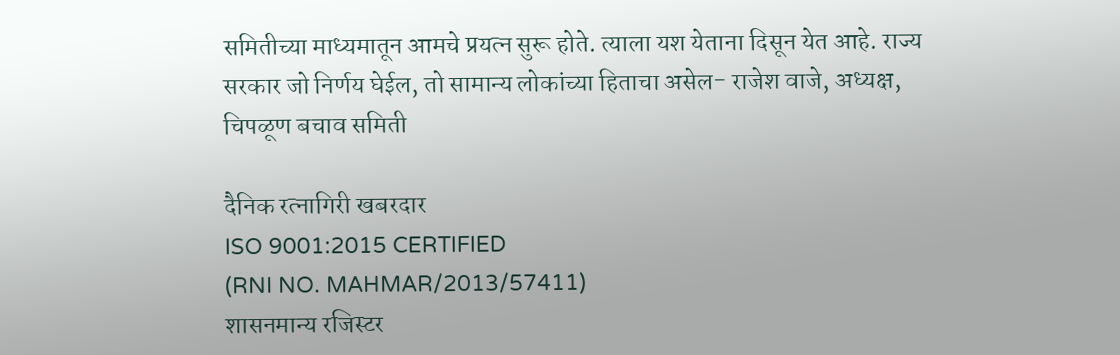समितीच्या माध्यमातून आमचे प्रयत्न सुरू होते. त्याला यश येताना दिसून येत आहे. राज्य सरकार जो निर्णय घेईल, तो सामान्य लोकांच्या हिताचा असेल- राजेश वाजे, अध्यक्ष, चिपळूण बचाव समिती

दैनिक रत्नागिरी खबरदार
ISO 9001:2015 CERTIFIED
(RNI NO. MAHMAR/2013/57411)
शासनमान्य रजिस्टर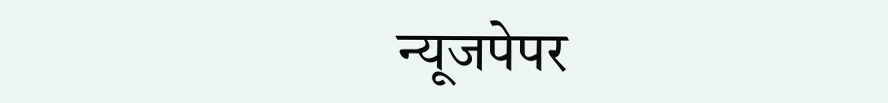न्यूजपेपर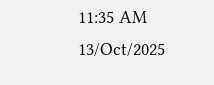11:35 AM 13/Oct/2025